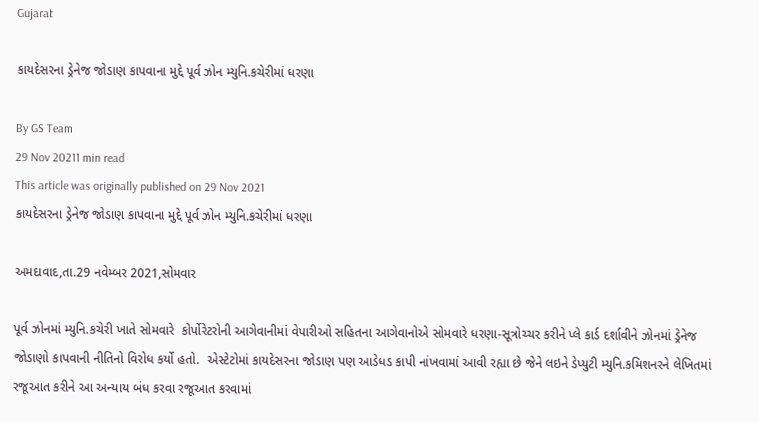Gujarat

કાયદેસરના ડ્રેનેજ જોડાણ કાપવાના મુદ્દે પૂર્વ ઝોન મ્યુનિ.કચેરીમાં ધરણા

By GS Team
29 Nov 20211 min read
This article was originally published on 29 Nov 2021
કાયદેસરના ડ્રેનેજ જોડાણ કાપવાના મુદ્દે પૂર્વ ઝોન મ્યુનિ.કચેરીમાં ધરણા

અમદાવાદ,તા.29 નવેમ્બર 2021,સોમવાર

પૂર્વ ઝોનમાં મ્યુનિ.કચેરી ખાતે સોમવારે  કોર્પોરેટરોની આગેવાનીમાં વેપારીઓ સહિતના આગેવાનોએ સોમવારે ધરણા-સૂત્રોચ્ચર કરીને પ્લે કાર્ડ દર્શાવીને ઝોનમાં ડ્રેનેજ જોડાણો કાપવાની નીતિનો વિરોધ કર્યો હતો.  એસ્ટેટોમાં કાયદેસરના જોડાણ પણ આડેધડ કાપી નાંખવામાં આવી રહ્યા છે જેને લઇને ડેપ્યુટી મ્યુનિ.કમિશનરને લેખિતમાં રજૂઆત કરીને આ અન્યાય બંધ કરવા રજૂઆત કરવામાં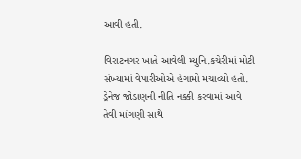આવી હતી.

વિરાટનગર ખાતે આવેલી મ્યુનિ.કચેરીમાં મોટી સંખ્યામાં વેપારીઓએ હંગામો મચાવ્યો હતો. ડ્રેનેજ જોડાણની નીતિ નક્કી કરવામાં આવે તેવી માંગણી સાથે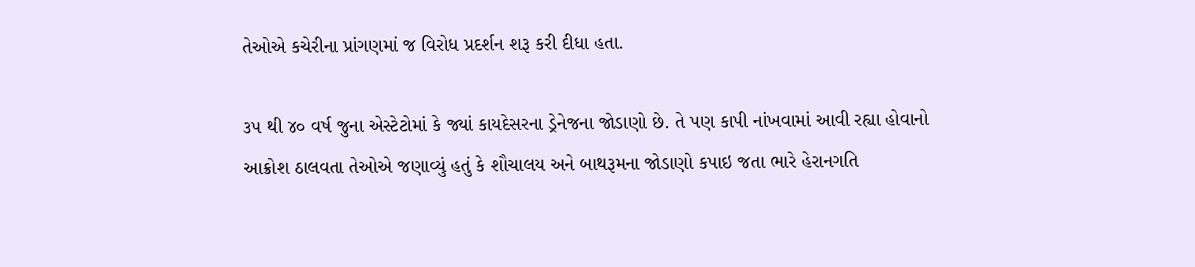તેઓએ કચેરીના પ્રાંગણમાં જ વિરોધ પ્રદર્શન શરૂ કરી દીધા હતા.

૩૫ થી ૪૦ વર્ષ જુના એસ્ટેટોમાં કે જ્યાં કાયદેસરના ડ્રેનેજના જોડાણો છે. તે પણ કાપી નાંખવામાં આવી રહ્યા હોવાનો આક્રોશ ઠાલવતા તેઓએ જણાવ્યું હતું કે શૌચાલય અને બાથરૂમના જોડાણો કપાઇ જતા ભારે હેરાનગતિ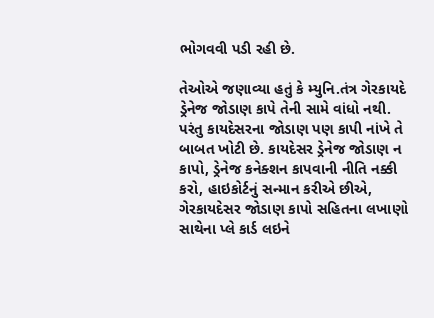ભોગવવી પડી રહી છે.

તેઓએ જણાવ્યા હતું કે મ્યુનિ.તંત્ર ગેરકાયદે ડ્રેનેજ જોડાણ કાપે તેની સામે વાંધો નથી. પરંતુ કાયદેસરના જોડાણ પણ કાપી નાંખે તે બાબત ખોટી છે. કાયદેસર ડ્રેનેજ જોડાણ ન કાપો, ડ્રેનેજ કનેક્શન કાપવાની નીતિ નક્કી કરો, હાઇકોર્ટનું સન્માન કરીએ છીએ, ગેરકાયદેસર જોડાણ કાપો સહિતના લખાણો સાથેના પ્લે કાર્ડ લઇને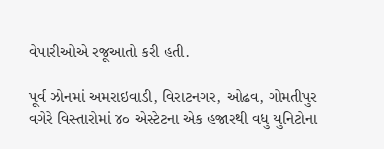વેપારીઓએ રજૂઆતો કરી હતી.

પૂર્વ ઝોનમાં અમરાઇવાડી, વિરાટનગર, ઓઢવ, ગોમતીપુર વગેરે વિસ્તારોમાં ૪૦ એસ્ટેટના એક હજારથી વધુ યુનિટોના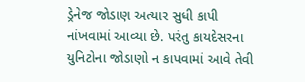ડ્રેનેજ જોડાણ અત્યાર સુધી કાપી નાંખવામાં આવ્યા છે. પરંતુ કાયદેસરના યુનિટોના જોડાણો ન કાપવામાં આવે તેવી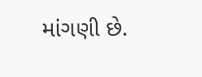માંગણી છે.